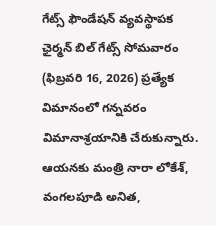గేట్స్ ఫౌండేషన్ వ్యవస్థాపక ఛైర్మన్ బిల్ గేట్స్ సోమవారం (ఫిబ్రవరి 16, 2026) ప్రత్యేక విమానంలో గన్నవరం విమానాశ్రయానికి చేరుకున్నారు. ఆయనకు మంత్రి నారా లోకేశ్, వంగలపూడి అనిత,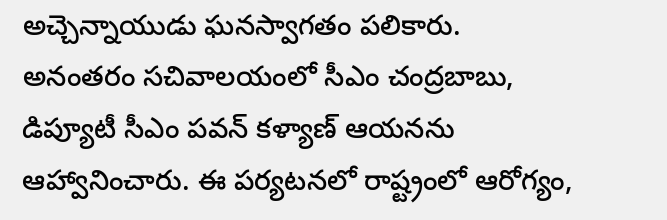అచ్చెన్నాయుడు ఘనస్వాగతం పలికారు.
అనంతరం సచివాలయంలో సీఎం చంద్రబాబు, డిప్యూటీ సీఎం పవన్ కళ్యాణ్ ఆయనను ఆహ్వానించారు. ఈ పర్యటనలో రాష్ట్రంలో ఆరోగ్యం,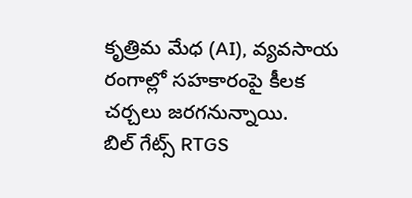కృత్రిమ మేధ (AI), వ్యవసాయ రంగాల్లో సహకారంపై కీలక చర్చలు జరగనున్నాయి.
బిల్ గేట్స్ RTGS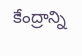కేంద్రాన్ని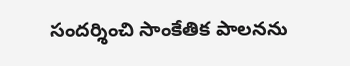సందర్శించి సాంకేతిక పాలనను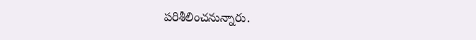పరిశీలించనున్నారు.